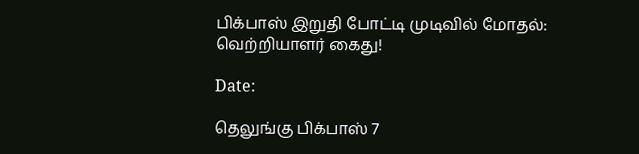பிக்பாஸ் இறுதி போட்டி முடிவில் மோதல்: வெற்றியாளர் கைது!

Date:

தெலுங்கு பிக்பாஸ் 7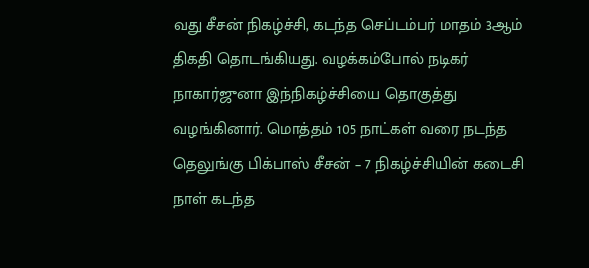வது சீசன் நிகழ்ச்சி, கடந்த செப்டம்பர் மாதம் 3ஆம் திகதி தொடங்கியது. வழக்கம்போல் நடிகர் நாகார்ஜுனா இந்நிகழ்ச்சியை தொகுத்து வழங்கினார். மொத்தம் 105 நாட்கள் வரை நடந்த தெலுங்கு பிக்பாஸ் சீசன் – 7 நிகழ்ச்சியின் கடைசி நாள் கடந்த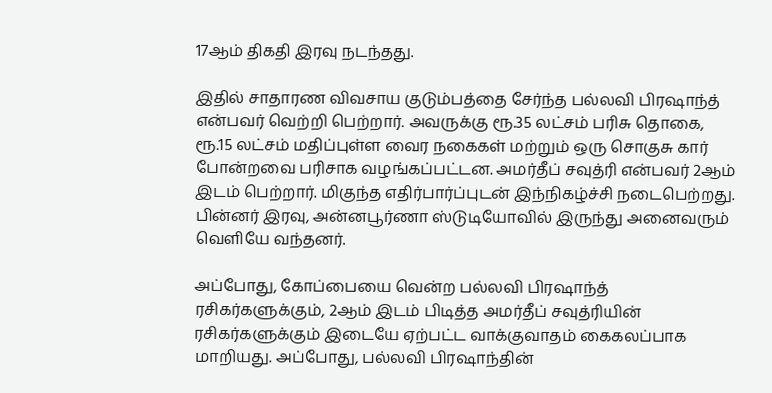17ஆம் திகதி இரவு நடந்தது.

இதில் சாதாரண விவசாய குடும்பத்தை சேர்ந்த பல்லவி பிரஷாந்த் என்பவர் வெற்றி பெற்றார். அவருக்கு ரூ.35 லட்சம் பரிசு தொகை, ரூ.15 லட்சம் மதிப்புள்ள வைர நகைகள் மற்றும் ஒரு சொகுசு கார் போன்றவை பரிசாக வழங்கப்பட்டன. அமர்தீப் சவுத்ரி என்பவர் 2ஆம் இடம் பெற்றார். மிகுந்த எதிர்பார்ப்புடன் இந்நிகழ்ச்சி நடைபெற்றது. பின்னர் இரவு, அன்னபூர்ணா ஸ்டுடியோவில் இருந்து அனைவரும் வெளியே வந்தனர்.

அப்போது, கோப்பையை வென்ற பல்லவி பிரஷாந்த் ரசிகர்களுக்கும், 2ஆம் இடம் பிடித்த அமர்தீப் சவுத்ரியின் ரசிகர்களுக்கும் இடையே ஏற்பட்ட வாக்குவாதம் கைகலப்பாக மாறியது. அப்போது, பல்லவி பிரஷாந்தின்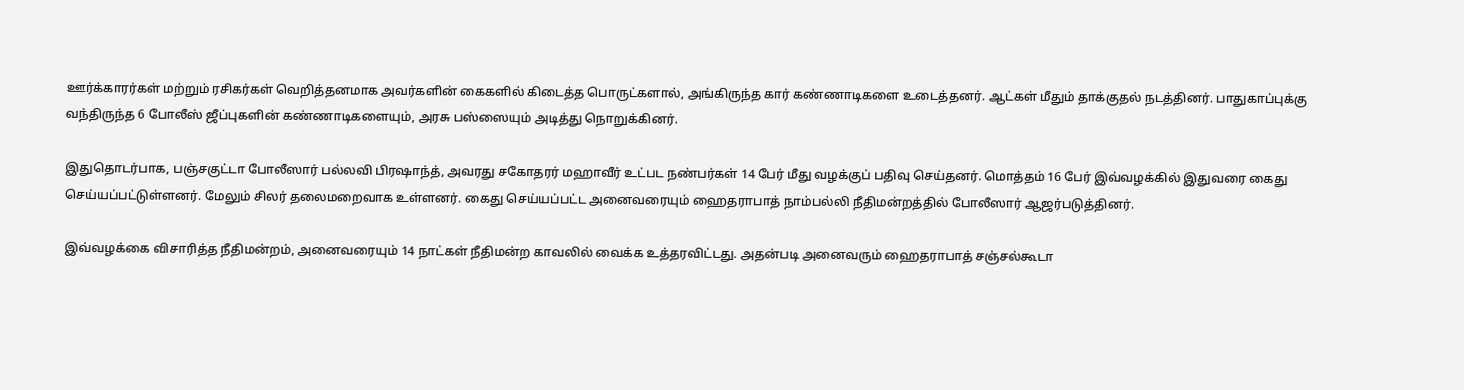ஊர்க்காரர்கள் மற்றும் ரசிகர்கள் வெறித்தனமாக அவர்களின் கைகளில் கிடைத்த பொருட்களால், அங்கிருந்த கார் கண்ணாடிகளை உடைத்தனர். ஆட்கள் மீதும் தாக்குதல் நடத்தினர். பாதுகாப்புக்கு வந்திருந்த 6 போலீஸ் ஜீப்புகளின் கண்ணாடிகளையும், அரசு பஸ்ஸையும் அடித்து நொறுக்கினர்.

இதுதொடர்பாக, பஞ்சகுட்டா போலீஸார் பல்லவி பிரஷாந்த், அவரது சகோதரர் மஹாவீர் உட்பட நண்பர்கள் 14 பேர் மீது வழக்குப் பதிவு செய்தனர். மொத்தம் 16 பேர் இவ்வழக்கில் இதுவரை கைது செய்யப்பட்டுள்ளனர். மேலும் சிலர் தலைமறைவாக உள்ளனர். கைது செய்யப்பட்ட அனைவரையும் ஹைதராபாத் நாம்பல்லி நீதிமன்றத்தில் போலீஸார் ஆஜர்படுத்தினர்.

இவ்வழக்கை விசாரித்த நீதிமன்றம், அனைவரையும் 14 நாட்கள் நீதிமன்ற காவலில் வைக்க உத்தரவிட்டது. அதன்படி அனைவரும் ஹைதராபாத் சஞ்சல்கூடா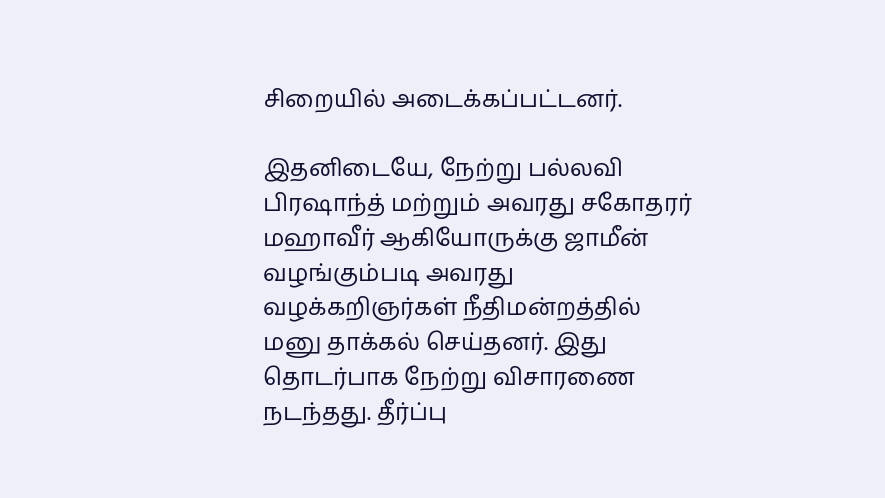சிறையில் அடைக்கப்பட்டனர்.

இதனிடையே, நேற்று பல்லவி பிரஷாந்த் மற்றும் அவரது சகோதரர் மஹாவீர் ஆகியோருக்கு ஜாமீன் வழங்கும்படி அவரது வழக்கறிஞர்கள் நீதிமன்றத்தில் மனு தாக்கல் செய்தனர். இது தொடர்பாக நேற்று விசாரணை நடந்தது. தீர்ப்பு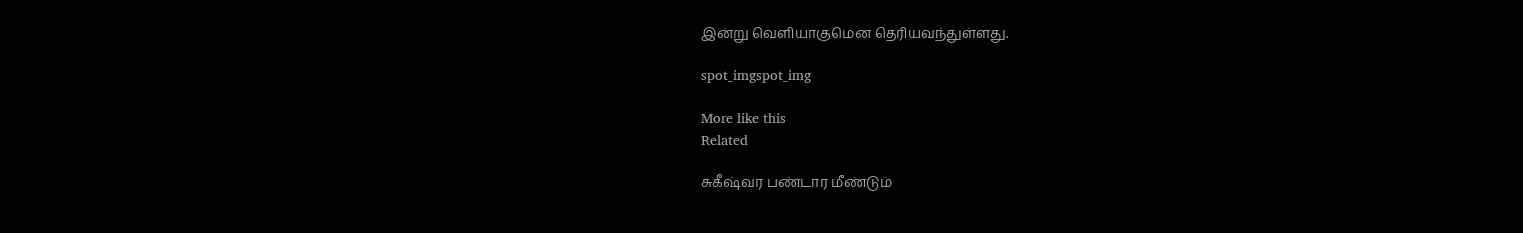இன்று வெளியாகுமென தெரியவந்துள்ளது.

spot_imgspot_img

More like this
Related

சுகீஷ்வர பண்டார மீண்டும்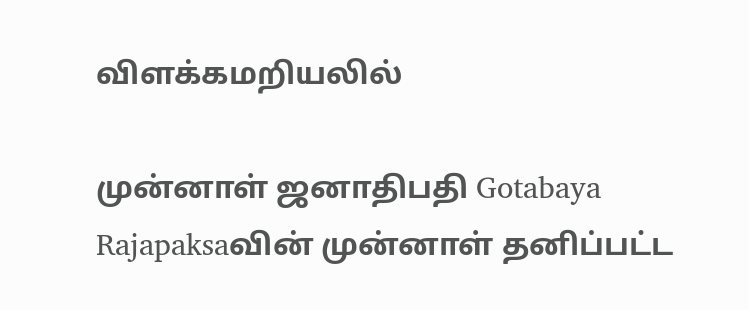விளக்கமறியலில்

முன்னாள் ஜனாதிபதி Gotabaya Rajapaksaவின் முன்னாள் தனிப்பட்ட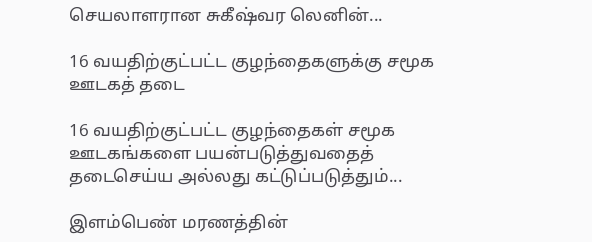செயலாளரான சுகீஷ்வர லெனின்...

16 வயதிற்குட்பட்ட குழந்தைகளுக்கு சமூக ஊடகத் தடை

16 வயதிற்குட்பட்ட குழந்தைகள் சமூக ஊடகங்களை பயன்படுத்துவதைத் தடைசெய்ய அல்லது கட்டுப்படுத்தும்...

இளம்பெண் மரணத்தின்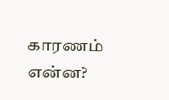காரணம் என்ன?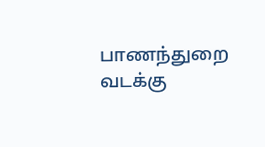பாணந்துறை வடக்கு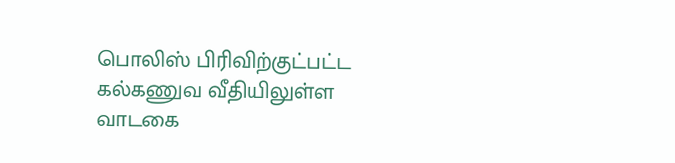பொலிஸ் பிரிவிற்குட்பட்ட கல்கணுவ வீதியிலுள்ள வாடகை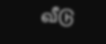வீடு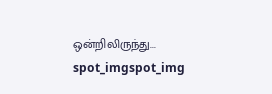ஒன்றிலிருந்து...
spot_imgspot_img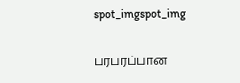spot_imgspot_img

பரபரப்பான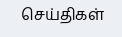செய்திகள்